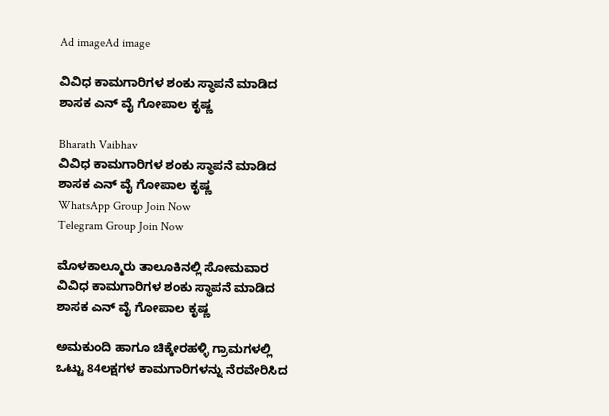Ad imageAd image

ವಿವಿಧ ಕಾಮಗಾರಿಗಳ ಶಂಕು ಸ್ಥಾಪನೆ ಮಾಡಿದ ಶಾಸಕ ಎನ್ ವೈ ಗೋಪಾಲ ಕೃಷ್ಣ

Bharath Vaibhav
ವಿವಿಧ ಕಾಮಗಾರಿಗಳ ಶಂಕು ಸ್ಥಾಪನೆ ಮಾಡಿದ ಶಾಸಕ ಎನ್ ವೈ ಗೋಪಾಲ ಕೃಷ್ಣ
WhatsApp Group Join Now
Telegram Group Join Now

ಮೊಳಕಾಲ್ಮೂರು ತಾಲೂಕಿನಲ್ಲಿ ಸೋಮವಾರ ವಿವಿಧ ಕಾಮಗಾರಿಗಳ ಶಂಕು ಸ್ಥಾಪನೆ ಮಾಡಿದ ಶಾಸಕ ಎನ್ ವೈ ಗೋಪಾಲ ಕೃಷ್ಣ

ಅಮಕುಂದಿ ಹಾಗೂ ಚಿಕ್ಕೇರಹಳ್ಳಿ ಗ್ರಾಮಗಳಲ್ಲಿ ಒಟ್ಟು 84ಲಕ್ಷಗಳ ಕಾಮಗಾರಿಗಳನ್ನು ನೆರವೇರಿಸಿದ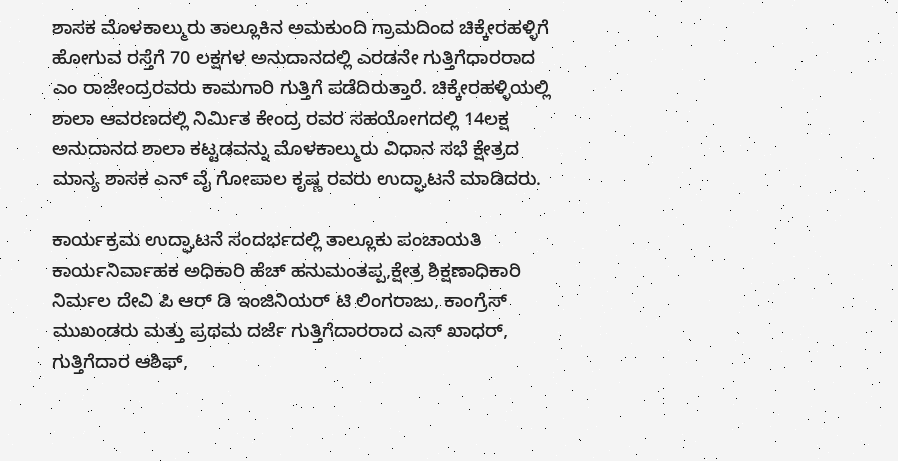ಶಾಸಕ ಮೊಳಕಾಲ್ಮುರು ತಾಲ್ಲೂಕಿನ ಅಮಕುಂದಿ ಗ್ರಾಮದಿಂದ ಚಿಕ್ಕೇರಹಳ್ಳಿಗೆ ಹೋಗುವ ರಸ್ತೆಗೆ 70 ಲಕ್ಷಗಳ ಅನುದಾನದಲ್ಲಿ ಎರಡನೇ ಗುತ್ತಿಗೆಧಾರರಾದ ಎಂ ರಾಜೇಂದ್ರರವರು ಕಾಮಗಾರಿ ಗುತ್ತಿಗೆ ಪಡೆದಿರುತ್ತಾರೆ. ಚಿಕ್ಕೇರಹಳ್ಳಿಯಲ್ಲಿ ಶಾಲಾ ಆವರಣದಲ್ಲಿ ನಿರ್ಮಿತ ಕೇಂದ್ರ ರವರ ಸಹಯೋಗದಲ್ಲಿ 14ಲಕ್ಷ ಅನುದಾನದ ಶಾಲಾ ಕಟ್ಟಡವನ್ನು ಮೊಳಕಾಲ್ಮುರು ವಿಧಾನ ಸಭೆ ಕ್ಷೇತ್ರದ ಮಾನ್ಯ ಶಾಸಕ ಎನ್ ವೈ ಗೋಪಾಲ ಕೃಷ್ಣ ರವರು ಉದ್ಘಾಟನೆ ಮಾಡಿದರು.

ಕಾರ್ಯಕ್ರಮ ಉದ್ಘಾಟನೆ ಸಂದರ್ಭದಲ್ಲಿ ತಾಲ್ಲೂಕು ಪಂಚಾಯತಿ ಕಾರ್ಯನಿರ್ವಾಹಕ ಅಧಿಕಾರಿ ಹೆಚ್ ಹನುಮಂತಪ್ಪ,ಕ್ಷೇತ್ರ ಶಿಕ್ಷಣಾಧಿಕಾರಿ ನಿರ್ಮಲ ದೇವಿ ಪಿ ಆರ್ ಡಿ ಇಂಜಿನಿಯರ್ ಟಿ ಲಿಂಗರಾಜು, ಕಾಂಗ್ರೆಸ್ ಮುಖಂಡರು ಮತ್ತು ಪ್ರಥಮ ದರ್ಜೆ ಗುತ್ತಿಗೆದಾರರಾದ ಎಸ್ ಖಾಧರ್, ಗುತ್ತಿಗೆದಾರ ಆಶಿಫ್,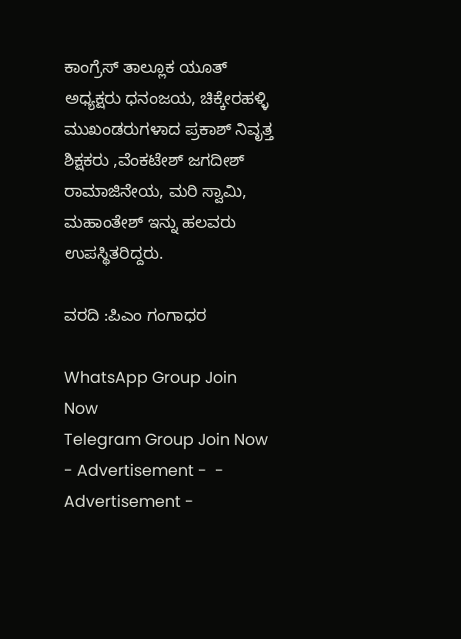ಕಾಂಗ್ರೆಸ್ ತಾಲ್ಲೂಕ ಯೂತ್ ಅಧ್ಯಕ್ಷರು ಧನಂಜಯ, ಚಿಕ್ಕೇರಹಳ್ಳಿ ಮುಖಂಡರುಗಳಾದ ಪ್ರಕಾಶ್ ನಿವೃತ್ತ ಶಿಕ್ಷಕರು ,ವೆಂಕಟೇಶ್ ಜಗದೀಶ್ ರಾಮಾಜಿನೇಯ, ಮರಿ ಸ್ವಾಮಿ, ಮಹಾಂತೇಶ್ ಇನ್ನು ಹಲವರು ಉಪಸ್ಥಿತರಿದ್ದರು.

ವರದಿ :ಪಿಎಂ ಗಂಗಾಧರ

WhatsApp Group Join Now
Telegram Group Join Now
- Advertisement -  - Advertisement -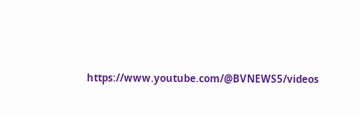https://www.youtube.com/@BVNEWS5/videos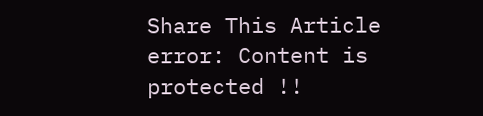Share This Article
error: Content is protected !!